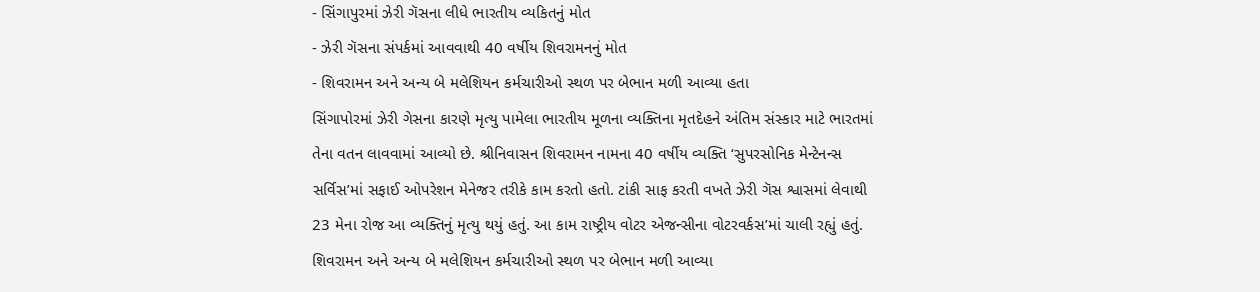- સિંગાપુરમાં ઝેરી ગૅસના લીધે ભારતીય વ્યકિતનું મોત
- ઝેરી ગૅસના સંપર્કમાં આવવાથી 40 વર્ષીય શિવરામનનું મોત
- શિવરામન અને અન્ય બે મલેશિયન કર્મચારીઓ સ્થળ પર બેભાન મળી આવ્યા હતા
સિંગાપોરમાં ઝેરી ગેસના કારણે મૃત્યુ પામેલા ભારતીય મૂળના વ્યક્તિના મૃતદેહને અંતિમ સંસ્કાર માટે ભારતમાં તેના વતન લાવવામાં આવ્યો છે. શ્રીનિવાસન શિવરામન નામના 40 વર્ષીય વ્યક્તિ ‘સુપરસોનિક મેન્ટેનન્સ સર્વિસ’માં સફાઈ ઓપરેશન મેનેજર તરીકે કામ કરતો હતો. ટાંકી સાફ કરતી વખતે ઝેરી ગૅસ શ્વાસમાં લેવાથી 23 મેના રોજ આ વ્યક્તિનું મૃત્યુ થયું હતું. આ કામ રાષ્ટ્રીય વોટર એજન્સીના વોટરવર્કસ’માં ચાલી રહ્યું હતું. શિવરામન અને અન્ય બે મલેશિયન કર્મચારીઓ સ્થળ પર બેભાન મળી આવ્યા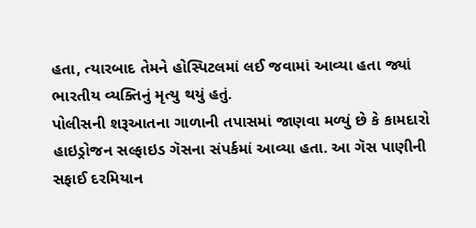હતા, ત્યારબાદ તેમને હોસ્પિટલમાં લઈ જવામાં આવ્યા હતા જ્યાં ભારતીય વ્યક્તિનું મૃત્યુ થયું હતું.
પોલીસની શરૂઆતના ગાળાની તપાસમાં જાણવા મળ્યું છે કે કામદારો હાઇડ્રોજન સલ્ફાઇડ ગૅસના સંપર્કમાં આવ્યા હતા. આ ગૅસ પાણીની સફાઈ દરમિયાન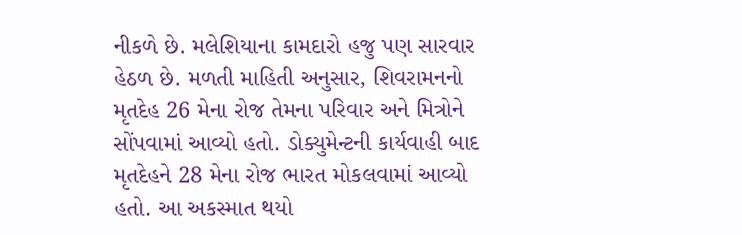નીકળે છે. મલેશિયાના કામદારો હજુ પણ સારવાર હેઠળ છે. મળતી માહિતી અનુસાર, શિવરામનનો મૃતદેહ 26 મેના રોજ તેમના પરિવાર અને મિત્રોને સોંપવામાં આવ્યો હતો. ડોક્યુમેન્ટની કાર્યવાહી બાદ મૃતદેહને 28 મેના રોજ ભારત મોકલવામાં આવ્યો હતો. આ અકસ્માત થયો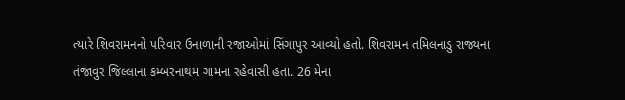ત્યારે શિવરામનનો પરિવાર ઉનાળાની રજાઓમાં સિંગાપુર આવ્યો હતો. શિવરામન તમિલનાડુ રાજ્યના તંજાવુર જિલ્લાના કમ્બરનાથમ ગામના રહેવાસી હતા. 26 મેના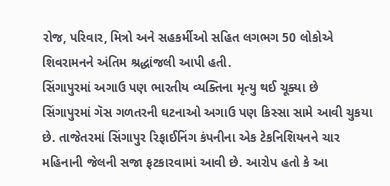રોજ, પરિવાર, મિત્રો અને સહકર્મીઓ સહિત લગભગ 50 લોકોએ શિવરામનને અંતિમ શ્રદ્ધાંજલી આપી હતી.
સિંગાપુરમાં અગાઉ પણ ભારતીય વ્યક્તિના મૃત્યુ થઈ ચૂક્યા છે
સિંગાપુરમાં ગૅસ ગળતરની ઘટનાઓ અગાઉ પણ કિસ્સા સામે આવી ચુકયા છે. તાજેતરમાં સિંગાપુર રિફાઈનિંગ કંપનીના એક ટેકનિશિયનને ચાર મહિનાની જેલની સજા ફટકારવામાં આવી છે. આરોપ હતો કે આ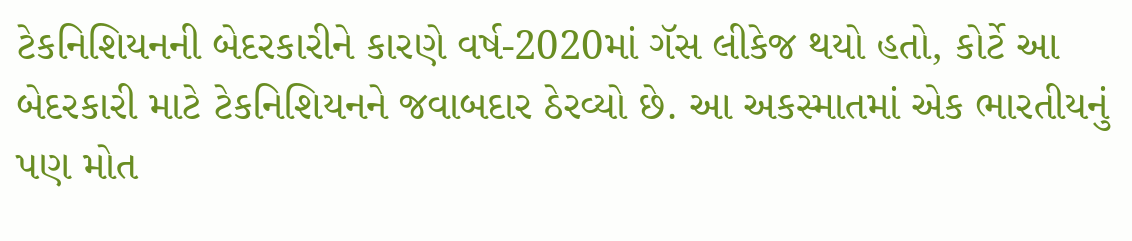ટેકનિશિયનની બેદરકારીને કારણે વર્ષ-2020માં ગૅસ લીકેજ થયો હતો, કોર્ટે આ બેદરકારી માટે ટેકનિશિયનને જવાબદાર ઠેરવ્યો છે. આ અકસ્માતમાં એક ભારતીયનું પણ મોત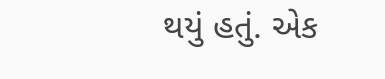થયું હતું. એક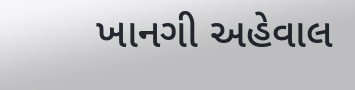ખાનગી અહેવાલ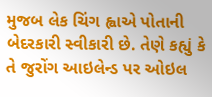મુજબ લેક ચિંગ હ્વાએ પોતાની બેદરકારી સ્વીકારી છે. તેણે કહ્યું કે તે જુરોંગ આઇલેન્ડ પર ઓઇલ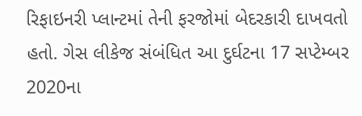રિફાઇનરી પ્લાન્ટમાં તેની ફરજોમાં બેદરકારી દાખવતો હતો. ગેસ લીકેજ સંબંધિત આ દુર્ઘટના 17 સપ્ટેમ્બર 2020ના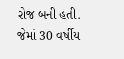રોજ બની હતી. જેમાં 30 વર્ષીય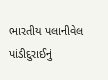ભારતીય પલાનીવેલ પાંડીદુરાઈનું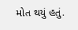મોત થયું હતું.